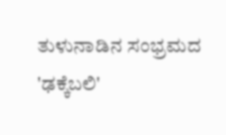ತುಳುನಾಡಿನ ಸಂಭ್ರಮದ 'ಢಕ್ಕೆಬಲಿ'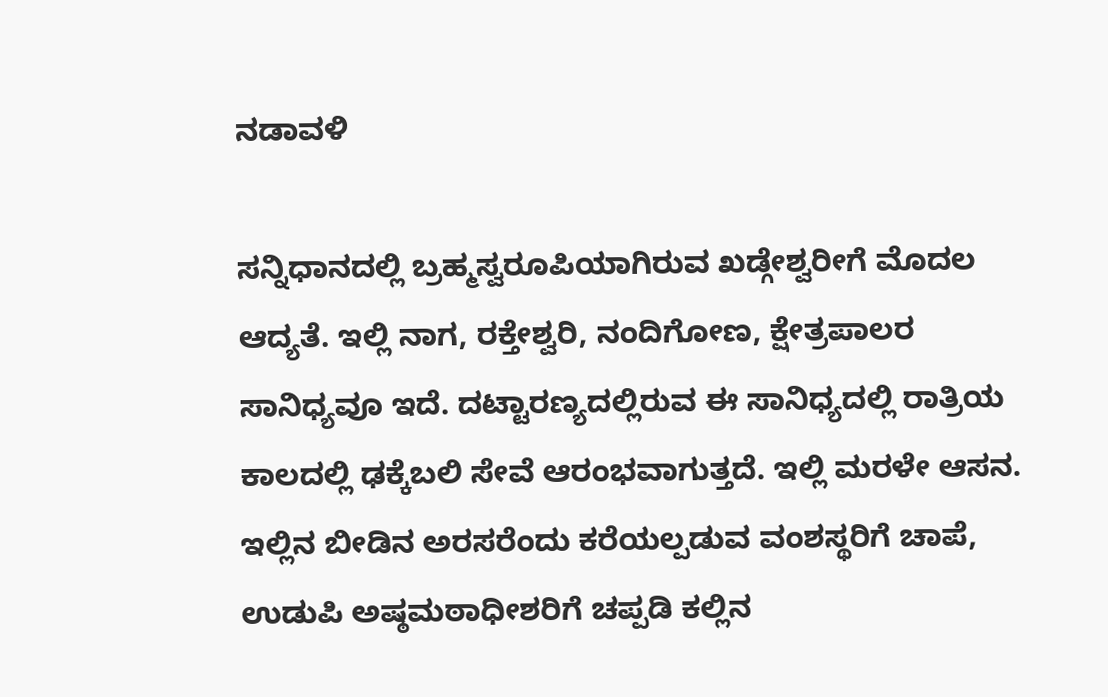ನಡಾವಳಿ

ಸನ್ನಿಧಾನದಲ್ಲಿ ಬ್ರಹ್ಮಸ್ವರೂಪಿಯಾಗಿರುವ ಖಡ್ಗೇಶ್ವರೀಗೆ ಮೊದಲ ಆದ್ಯತೆ. ಇಲ್ಲಿ ನಾಗ, ರಕ್ತೇಶ್ವರಿ, ನಂದಿಗೋಣ, ಕ್ಷೇತ್ರಪಾಲರ ಸಾನಿಧ್ಯವೂ ಇದೆ. ದಟ್ಟಾರಣ್ಯದಲ್ಲಿರುವ ಈ ಸಾನಿಧ್ಯದಲ್ಲಿ ರಾತ್ರಿಯ ಕಾಲದಲ್ಲಿ ಢಕ್ಕೆಬಲಿ ಸೇವೆ ಆರಂಭವಾಗುತ್ತದೆ. ಇಲ್ಲಿ ಮರಳೇ ಆಸನ. ಇಲ್ಲಿನ ಬೀಡಿನ ಅರಸರೆಂದು ಕರೆಯಲ್ಪಡುವ ವಂಶಸ್ಥರಿಗೆ ಚಾಪೆ, ಉಡುಪಿ ಅಷ್ಠಮಠಾಧೀಶರಿಗೆ ಚಪ್ಪಡಿ ಕಲ್ಲಿನ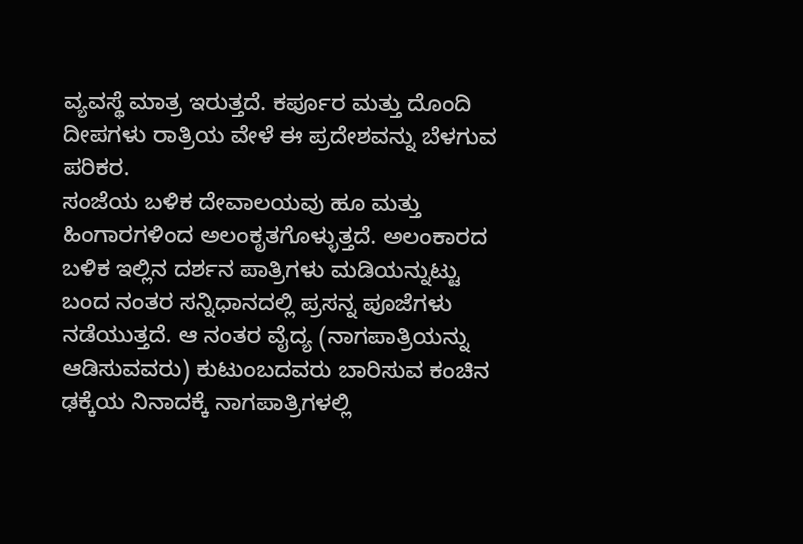ವ್ಯವಸ್ಥೆ ಮಾತ್ರ ಇರುತ್ತದೆ. ಕರ್ಪೂರ ಮತ್ತು ದೊಂದಿ ದೀಪಗಳು ರಾತ್ರಿಯ ವೇಳೆ ಈ ಪ್ರದೇಶವನ್ನು ಬೆಳಗುವ ಪರಿಕರ.
ಸಂಜೆಯ ಬಳಿಕ ದೇವಾಲಯವು ಹೂ ಮತ್ತು ಹಿಂಗಾರಗಳಿಂದ ಅಲಂಕೃತಗೊಳ್ಳುತ್ತದೆ. ಅಲಂಕಾರದ ಬಳಿಕ ಇಲ್ಲಿನ ದರ್ಶನ ಪಾತ್ರಿಗಳು ಮಡಿಯನ್ನುಟ್ಟು ಬಂದ ನಂತರ ಸನ್ನಿಧಾನದಲ್ಲಿ ಪ್ರಸನ್ನ ಪೂಜೆಗಳು ನಡೆಯುತ್ತದೆ. ಆ ನಂತರ ವೈದ್ಯ (ನಾಗಪಾತ್ರಿಯನ್ನು ಆಡಿಸುವವರು) ಕುಟುಂಬದವರು ಬಾರಿಸುವ ಕಂಚಿನ ಢಕ್ಕೆಯ ನಿನಾದಕ್ಕೆ ನಾಗಪಾತ್ರಿಗಳಲ್ಲಿ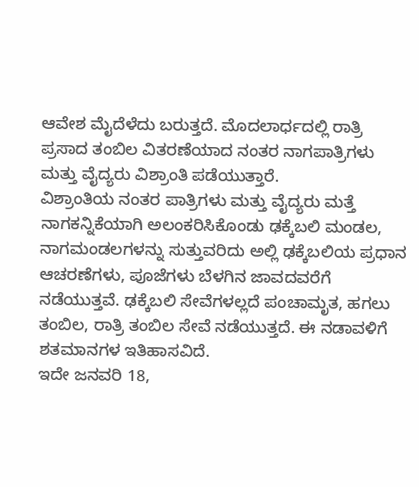ಆವೇಶ ಮೈದೆಳೆದು ಬರುತ್ತದೆ. ಮೊದಲಾರ್ಧದಲ್ಲಿ ರಾತ್ರಿ ಪ್ರಸಾದ ತಂಬಿಲ ವಿತರಣೆಯಾದ ನಂತರ ನಾಗಪಾತ್ರಿಗಳು ಮತ್ತು ವೈದ್ಯರು ವಿಶ್ರಾಂತಿ ಪಡೆಯುತ್ತಾರೆ.
ವಿಶ್ರಾಂತಿಯ ನಂತರ ಪಾತ್ರಿಗಳು ಮತ್ತು ವೈದ್ಯರು ಮತ್ತೆ ನಾಗಕನ್ನಿಕೆಯಾಗಿ ಅಲಂಕರಿಸಿಕೊಂಡು ಢಕ್ಕೆಬಲಿ ಮಂಡಲ, ನಾಗಮಂಡಲಗಳನ್ನು ಸುತ್ತುವರಿದು ಅಲ್ಲಿ ಢಕ್ಕೆಬಲಿಯ ಪ್ರಧಾನ ಆಚರಣೆಗಳು, ಪೂಜೆಗಳು ಬೆಳಗಿನ ಜಾವದವರೆಗೆ ನಡೆಯುತ್ತವೆ. ಢಕ್ಕೆಬಲಿ ಸೇವೆಗಳಲ್ಲದೆ ಪಂಚಾಮೃತ, ಹಗಲು ತಂಬಿಲ, ರಾತ್ರಿ ತಂಬಿಲ ಸೇವೆ ನಡೆಯುತ್ತದೆ. ಈ ನಡಾವಳಿಗೆ ಶತಮಾನಗಳ ಇತಿಹಾಸವಿದೆ.
ಇದೇ ಜನವರಿ 18,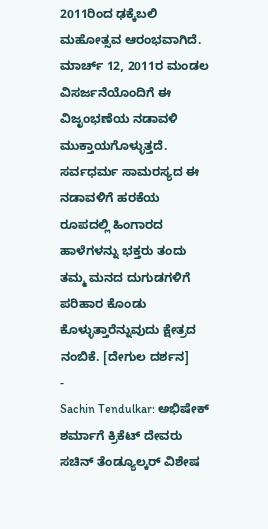2011ರಿಂದ ಢಕ್ಕೆಬಲಿ ಮಹೋತ್ಸವ ಆರಂಭವಾಗಿದೆ. ಮಾರ್ಚ್ 12, 2011ರ ಮಂಡಲ ವಿಸರ್ಜನೆಯೊಂದಿಗೆ ಈ ವಿಜೃಂಭಣೆಯ ನಡಾವಳಿ ಮುಕ್ತಾಯಗೊಳ್ಳುತ್ತದೆ. ಸರ್ವಧರ್ಮ ಸಾಮರಸ್ಯದ ಈ ನಡಾವಳಿಗೆ ಹರಕೆಯ ರೂಪದಲ್ಲಿ ಹಿಂಗಾರದ ಹಾಳೆಗಳನ್ನು ಭಕ್ತರು ತಂದು ತಮ್ಮ ಮನದ ದುಗುಡಗಳಿಗೆ ಪರಿಹಾರ ಕೊಂಡು ಕೊಳ್ಳುತ್ತಾರೆನ್ನುವುದು ಕ್ಷೇತ್ರದ ನಂಬಿಕೆ. [ದೇಗುಲ ದರ್ಶನ]
-
Sachin Tendulkar: ಅಭಿಷೇಕ್ ಶರ್ಮಾಗೆ ಕ್ರಿಕೆಟ್ ದೇವರು ಸಚಿನ್ ತೆಂಡ್ಯೂಲ್ಕರ್ ವಿಶೇಷ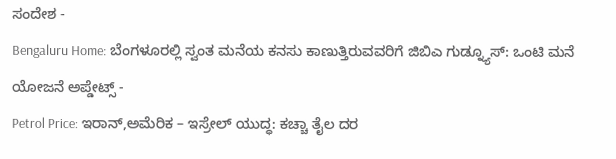ಸಂದೇಶ -
Bengaluru Home: ಬೆಂಗಳೂರಲ್ಲಿ ಸ್ವಂತ ಮನೆಯ ಕನಸು ಕಾಣುತ್ತಿರುವವರಿಗೆ ಜಿಬಿಎ ಗುಡ್ನ್ಯೂಸ್: ಒಂಟಿ ಮನೆ ಯೋಜನೆ ಅಪ್ಡೇಟ್ಸ್ -
Petrol Price: ಇರಾನ್,ಅಮೆರಿಕ – ಇಸ್ರೇಲ್ ಯುದ್ಧ: ಕಚ್ಚಾ ತೈಲ ದರ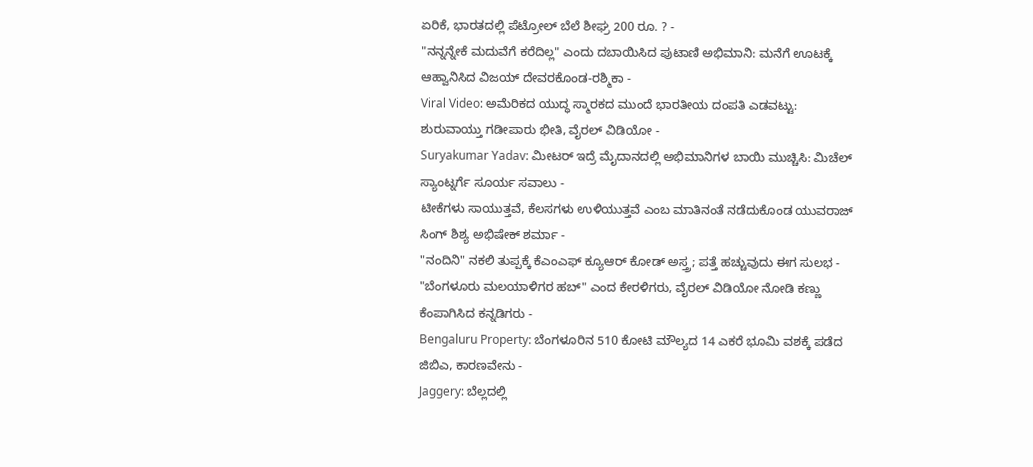ಏರಿಕೆ, ಭಾರತದಲ್ಲಿ ಪೆಟ್ರೋಲ್ ಬೆಲೆ ಶೀಘ್ರ 200 ರೂ. ? -
"ನನ್ನನ್ನೇಕೆ ಮದುವೆಗೆ ಕರೆದಿಲ್ಲ" ಎಂದು ದಬಾಯಿಸಿದ ಪುಟಾಣಿ ಅಭಿಮಾನಿ: ಮನೆಗೆ ಊಟಕ್ಕೆ ಆಹ್ವಾನಿಸಿದ ವಿಜಯ್ ದೇವರಕೊಂಡ-ರಶ್ಮಿಕಾ -
Viral Video: ಅಮೆರಿಕದ ಯುದ್ಧ ಸ್ಮಾರಕದ ಮುಂದೆ ಭಾರತೀಯ ದಂಪತಿ ಎಡವಟ್ಟು: ಶುರುವಾಯ್ತು ಗಡೀಪಾರು ಭೀತಿ, ವೈರಲ್ ವಿಡಿಯೋ -
Suryakumar Yadav: ಮೀಟರ್ ಇದ್ರೆ ಮೈದಾನದಲ್ಲಿ ಅಭಿಮಾನಿಗಳ ಬಾಯಿ ಮುಚ್ಚಿಸಿ: ಮಿಚೆಲ್ ಸ್ಯಾಂಟ್ನರ್ಗೆ ಸೂರ್ಯ ಸವಾಲು -
ಟೀಕೆಗಳು ಸಾಯುತ್ತವೆ, ಕೆಲಸಗಳು ಉಳಿಯುತ್ತವೆ ಎಂಬ ಮಾತಿನಂತೆ ನಡೆದುಕೊಂಡ ಯುವರಾಜ್ ಸಿಂಗ್ ಶಿಶ್ಯ ಅಭಿಷೇಕ್ ಶರ್ಮಾ -
"ನಂದಿನಿ" ನಕಲಿ ತುಪ್ಪಕ್ಕೆ ಕೆಎಂಎಫ್ ಕ್ಯೂಆರ್ ಕೋಡ್ ಅಸ್ತ್ರ; ಪತ್ತೆ ಹಚ್ಚುವುದು ಈಗ ಸುಲಭ -
"ಬೆಂಗಳೂರು ಮಲಯಾಳಿಗರ ಹಬ್" ಎಂದ ಕೇರಳಿಗರು, ವೈರಲ್ ವಿಡಿಯೋ ನೋಡಿ ಕಣ್ಣು ಕೆಂಪಾಗಿಸಿದ ಕನ್ನಡಿಗರು -
Bengaluru Property: ಬೆಂಗಳೂರಿನ 510 ಕೋಟಿ ಮೌಲ್ಯದ 14 ಎಕರೆ ಭೂಮಿ ವಶಕ್ಕೆ ಪಡೆದ ಜಿಬಿಎ, ಕಾರಣವೇನು -
Jaggery: ಬೆಲ್ಲದಲ್ಲಿ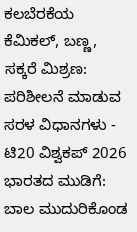ಕಲಬೆರಕೆಯ ಕೆಮಿಕಲ್, ಬಣ್ಣ, ಸಕ್ಕರೆ ಮಿಶ್ರಣ: ಪರಿಶೀಲನೆ ಮಾಡುವ ಸರಳ ವಿಧಾನಗಳು -
ಟಿ20 ವಿಶ್ವಕಪ್ 2026 ಭಾರತದ ಮುಡಿಗೆ: ಬಾಲ ಮುದುರಿಕೊಂಡ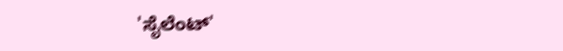'ಸೈಲೆಂಟ್'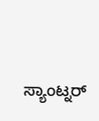ಸ್ಯಾಂಟ್ನರ್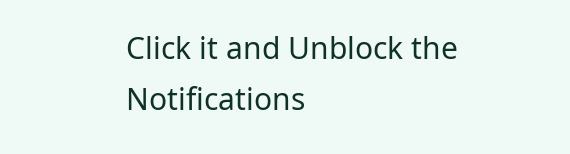Click it and Unblock the Notifications